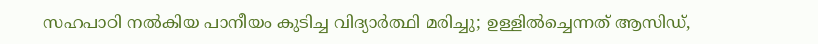സഹപാഠി നല്‍കിയ പാനീയം കുടിച്ച വിദ്യാര്‍ത്ഥി മരിച്ചു; ഉള്ളില്‍ച്ചെന്നത് ആസിഡ്,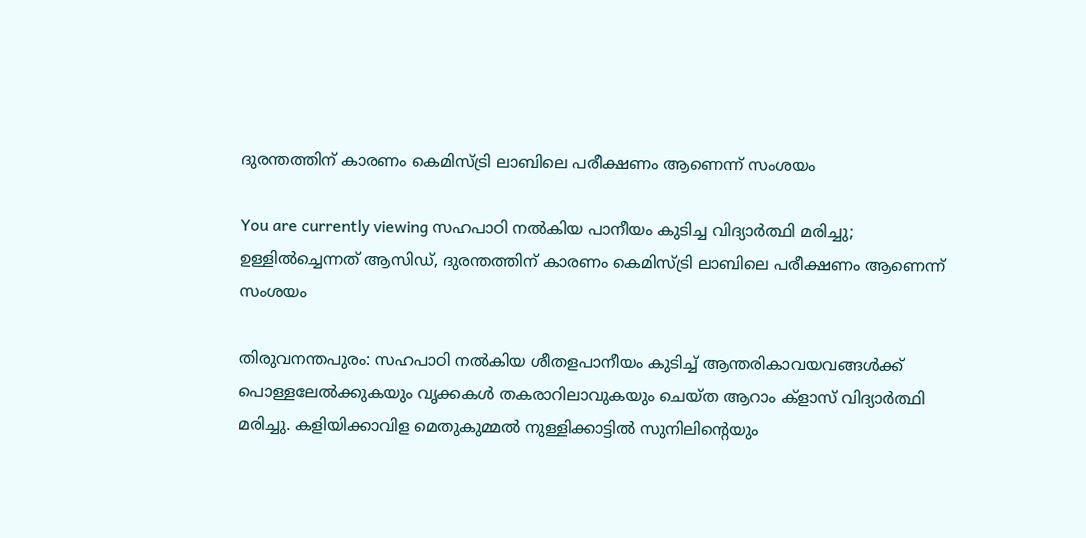ദുരന്തത്തിന് കാരണം കെമിസ്‌ട്രി ലാബിലെ പരീക്ഷണം ആണെന്ന് സംശയം

You are currently viewing സഹപാഠി നല്‍കിയ പാനീയം കുടിച്ച വിദ്യാര്‍ത്ഥി മരിച്ചു; ഉള്ളില്‍ച്ചെന്നത് ആസിഡ്, ദുരന്തത്തിന് കാരണം കെമിസ്‌ട്രി ലാബിലെ പരീക്ഷണം ആണെന്ന് സംശയം

തിരുവനന്തപുരം: സഹപാഠി നല്‍കിയ ശീതളപാനീയം കുടിച്ച്‌ ആന്തരികാവയവങ്ങള്‍ക്ക് പൊള്ളലേല്‍ക്കുകയും വൃക്കകള്‍ തകരാറിലാവുകയും ചെയ്ത ആറാം ക്ളാസ് വിദ്യാര്‍ത്ഥി മരിച്ചു. കളിയിക്കാവിള മെതുകുമ്മല്‍ നുള്ളിക്കാട്ടില്‍ സുനിലിൻ്റെയും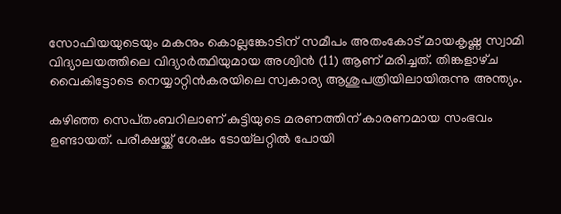സോഫിയയുടെയും മകനും കൊല്ലങ്കോടിന് സമീപം അതംകോട് മായകൃഷ്ണ സ്വാമി വിദ്യാലയത്തിലെ വിദ്യാര്‍ത്ഥിയുമായ അശ്വിന്‍ (11) ആണ് മരിച്ചത്. തിങ്കളാഴ്‌ച വൈകിട്ടോടെ നെയ്യാറ്റിന്‍കരയിലെ സ്വകാര്യ ആശുപത്രിയിലായിരുന്നു അന്ത്യം.

കഴിഞ്ഞ സെപ്‌തംബറിലാണ് കുട്ടിയുടെ മരണത്തിന് കാരണമായ സംഭവം ഉണ്ടായത്. പരീക്ഷയ്ക്ക് ശേഷം ടോയ്‌ലറ്റില്‍ പോയി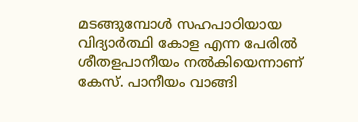മടങ്ങുമ്പോള്‍ സഹപാഠിയായ വിദ്യാര്‍ത്ഥി കോള എന്ന പേരില്‍ ശീതളപാനീയം നല്‍കിയെന്നാണ് കേസ്. പാനീയം വാങ്ങി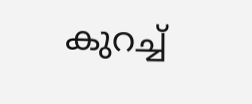കുറച്ച്‌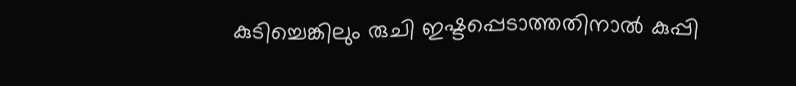കുടിച്ചെങ്കിലും രുചി ഇഷ്ടപ്പെടാത്തതിനാല്‍ കുപ്പി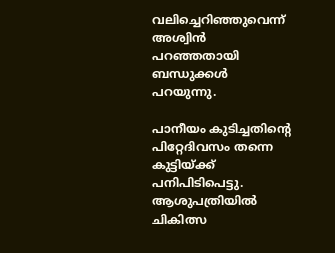വലിച്ചെറിഞ്ഞുവെന്ന് അശ്വിന്‍ പറഞ്ഞതായി ബന്ധുക്കള്‍ പറയുന്നു.

പാനീയം കുടിച്ചതിൻ്റെ പിറ്റേദിവസം തന്നെ കുട്ടിയ്ക്ക് പനിപിടിപെട്ടു. ആശുപത്രിയില്‍ ചികിത്സ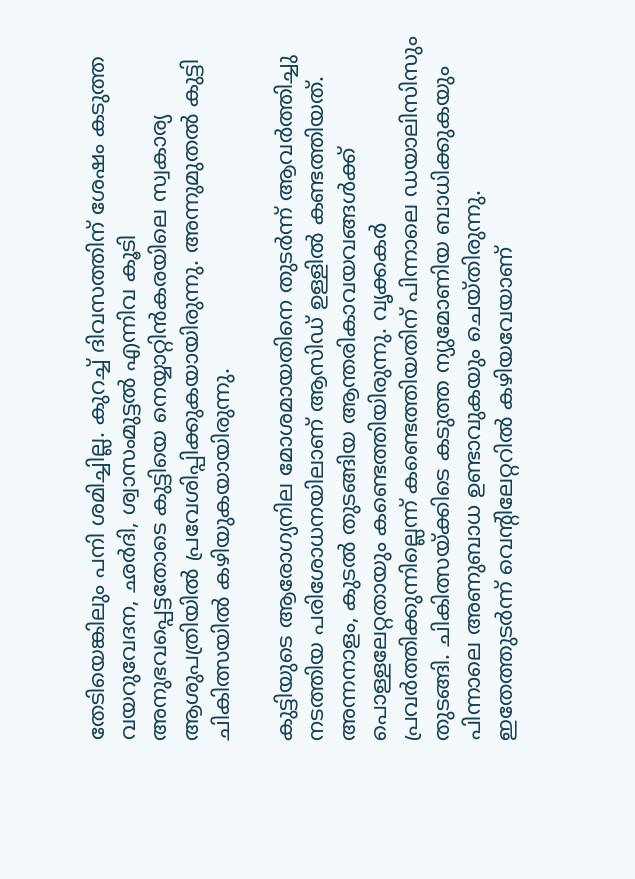തേടിയെങ്കിലും പനി ശമിച്ചില്ല. കുറച്ച്‌ ദിവസത്തിന് ശേഷം കടുത്ത വയറുവേദന, ഛര്‍ദി, ശ്വാസംമുട്ടല്‍ എന്നിവ കൂടി അനുഭവപ്പെട്ടതോടെ കുട്ടിയെ നെയ്യാറ്റിന്‍കരയിലെ സ്വകാര്യ ആശുപത്രിയില്‍ പ്രവേശിപ്പിക്കുകയായിരുന്നു. അന്നുമുതല്‍ കുട്ടി ചികിത്സയില്‍ കഴിയുകയായിരുന്നു.

കുട്ടിയുടെ ആരോഗ്യനില മോശമായതിനെ തുടര്‍ന്ന് ആവര്‍ത്തിച്ചു നടത്തിയ പരിശോധനയിലാണ് ആസിഡ് ഉള്ളില്‍ കണ്ടത്തിയത്. അന്നനാളം, കുടല്‍ തുടങ്ങിയ ആന്തരികാവയവങ്ങള്‍ക്ക് പൊള്ളലേറ്റതായും കണ്ടെത്തിയിരുന്നു. വൃക്കകര്‍ പ്രവര്‍ത്തിക്കുന്നില്ലെന്ന് കണ്ടെത്തിയതിന് പിന്നാലെ ഡയാലിസിസും തുടങ്ങി. ചികിത്സയ്ക്കിടെ കടുത്ത ന്യുമോണിയ ബാധിക്കുകയും പിന്നാലെ അണുബാധ ഉണ്ടാവുകയും ചെയ്തിരുന്നു. ഇതേത്തുടര്‍ന്ന് വെന്റിലേറ്ററില്‍ കഴിയവേയാണ്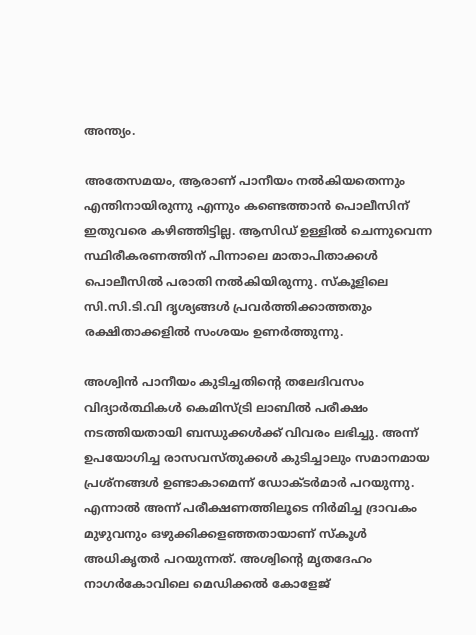അന്ത്യം.

അതേസമയം, ആരാണ് പാനീയം നല്‍കിയതെന്നും എന്തിനായിരുന്നു എന്നും കണ്ടെത്താന്‍ പൊലീസിന് ഇതുവരെ കഴിഞ്ഞിട്ടില്ല. ആസിഡ് ഉള്ളില്‍ ചെന്നുവെന്ന സ്ഥിരീകരണത്തിന് പിന്നാലെ മാതാപിതാക്കള്‍ പൊലീസില്‍ പരാതി നല്‍കിയിരുന്നു. സ്‌കൂളിലെ സി.സി.ടി.വി ദൃശ്യങ്ങള്‍ പ്രവര്‍ത്തിക്കാത്തതും രക്ഷിതാക്കളില്‍ സംശയം ഉണര്‍ത്തുന്നു.

അശ്വിന്‍ പാനീയം കുടിച്ചതിൻ്റെ തലേദിവസം വിദ്യാര്‍ത്ഥികള്‍ കെമിസ്ട്രി ലാബില്‍ പരീക്ഷം നടത്തിയതായി ബന്ധുക്കള്‍ക്ക് വിവരം ലഭിച്ചു. അന്ന് ഉപയോഗിച്ച രാസവസ്തുക്കള്‍ കുടിച്ചാലും സമാനമായ പ്രശ്നങ്ങള്‍ ഉണ്ടാകാമെന്ന് ഡോക്ടര്‍മാര്‍ പറയുന്നു. എന്നാല്‍ അന്ന് പരീക്ഷണത്തിലൂടെ നിര്‍മിച്ച ദ്രാവകം മുഴുവനും ഒഴുക്കിക്കളഞ്ഞതായാണ് സ്‌കൂള്‍ അധികൃതര്‍ പറയുന്നത്. അശ്വിൻ്റെ മൃതദേഹം നാഗര്‍കോവിലെ മെഡിക്കല്‍ കോളേജ്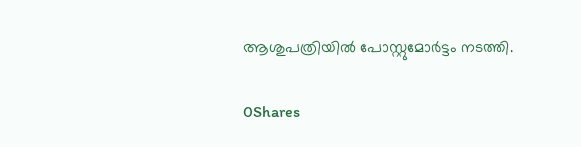ആശുപത്രിയില്‍ പോസ്റ്റുമോര്‍ട്ടം നടത്തി.

0Shares